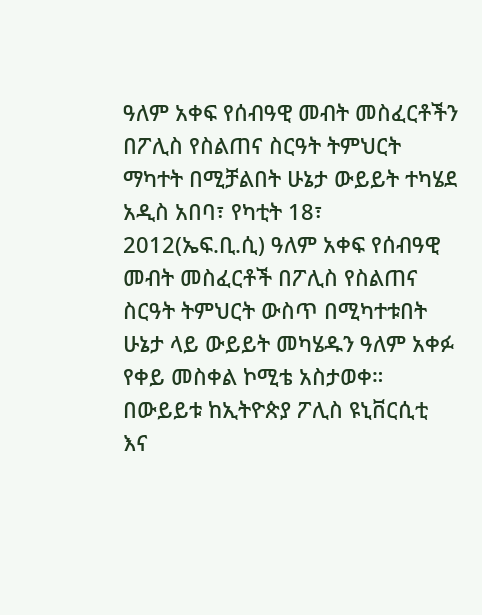ዓለም አቀፍ የሰብዓዊ መብት መስፈርቶችን በፖሊስ የስልጠና ስርዓት ትምህርት ማካተት በሚቻልበት ሁኔታ ውይይት ተካሄደ
አዲስ አበባ፣ የካቲት 18፣ 2012(ኤፍ.ቢ.ሲ) ዓለም አቀፍ የሰብዓዊ መብት መስፈርቶች በፖሊስ የስልጠና ስርዓት ትምህርት ውስጥ በሚካተቱበት ሁኔታ ላይ ውይይት መካሄዱን ዓለም አቀፉ የቀይ መስቀል ኮሚቴ አስታወቀ።
በውይይቱ ከኢትዮጵያ ፖሊስ ዩኒቨርሲቲ እና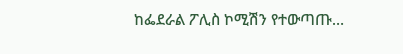ከፌደራል ፖሊስ ኮሚሽን የተውጣጡ…